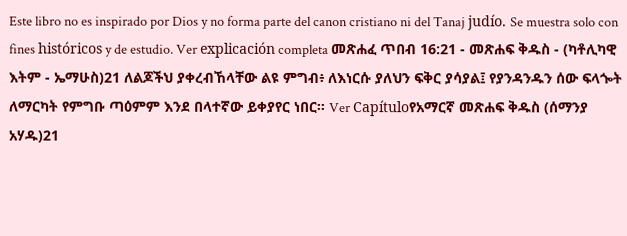Este libro no es inspirado por Dios y no forma parte del canon cristiano ni del Tanaj judío. Se muestra solo con fines históricos y de estudio. Ver explicación completa መጽሐፈ ጥበብ 16:21 - መጽሐፍ ቅዱስ - (ካቶሊካዊ እትም - ኤማሁስ)21 ለልጆችህ ያቀረብኸላቸው ልዩ ምግብ፥ ለእነርሱ ያለህን ፍቅር ያሳያል፤ የያንዳንዱን ሰው ፍላጐት ለማርካት የምግቡ ጣዕምም እንደ በላተኛው ይቀያየር ነበር። Ver Capítuloየአማርኛ መጽሐፍ ቅዱስ (ሰማንያ አሃዱ)21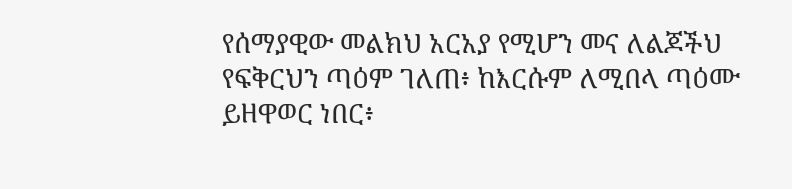የሰማያዊው መልክህ አርአያ የሚሆን መና ለልጆችህ የፍቅርህን ጣዕም ገለጠ፥ ከእርሱም ለሚበላ ጣዕሙ ይዘዋወር ነበር፥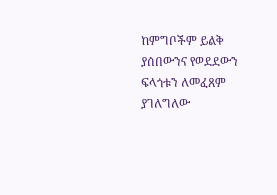ከምግቦችም ይልቅ ያሰበውንና የወደደውን ፍላጎቱን ለመፈጸም ያገለግለው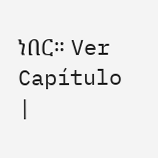ነበር። Ver Capítulo |